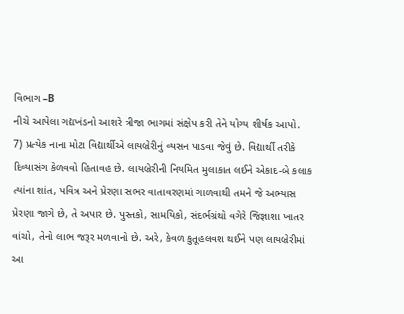વિભાગ –B
નીચે આપેલા ગદ્યખંડનો આશરે ત્રીજા ભાગમાં સંક્ષેપ કરી તેને યોગ્ય શીર્ષક આપો.
7) પ્રત્યેક નાના મોટા વિદ્યાર્થીએ લાયબ્રેરીનું વ્યસન પાડવા જેવું છે. વિદ્યાર્થી તરીકે દિવ્યાસંગ કેળવવો હિતાવહ છે. લાયબ્રેરીની નિયમિત મુલાકાત લઈને એકાદ-બે કલાક ત્યાંના શાંત, પવિત્ર અને પ્રેરણા સભર વાતાવરણમાં ગાળવાથી તમને જે અભ્યાસ પ્રેરણા જાગે છે, તે અપાર છે. પુસ્તકો, સામયિકો, સંદર્ભગ્રંથો વગેરે જિજ્ઞાશા ખાતર વાંચો, તેનો લાભ જરૂર મળવાનો છે. અરે, કેવળ કુતૂહલવશ થઈને પણ લાયબ્રેરીમાં આ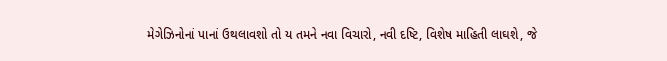મેગેઝિનોનાં પાનાં ઉથલાવશો તો ય તમને નવા વિચારો, નવી દષ્ટિ, વિશેષ માહિતી લાઘશે, જે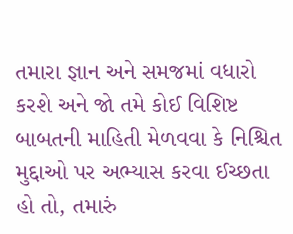તમારા જ્ઞાન અને સમજમાં વધારો કરશે અને જો તમે કોઈ વિશિષ્ટ બાબતની માહિતી મેળવવા કે નિશ્ચિત મુદ્દાઓ પર અભ્યાસ કરવા ઈચ્છતા હો તો, તમારું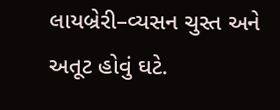લાયબ્રેરી–વ્યસન ચુસ્ત અને અતૂટ હોવું ઘટે.